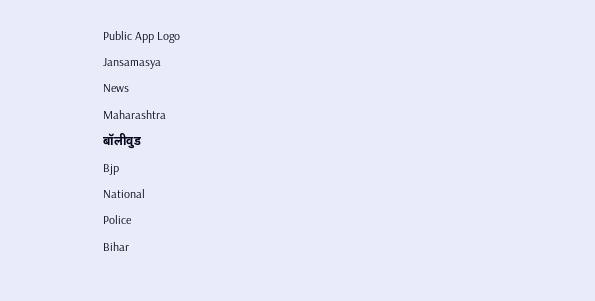Public App Logo
Jansamasya
News
Maharashtra
बॉलीवुड
Bjp
National
Police
Bihar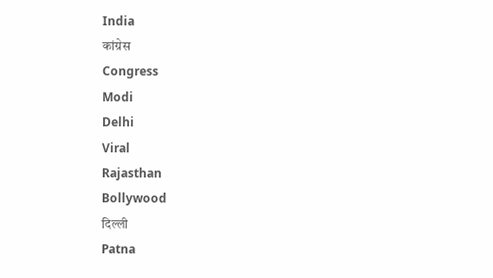India
कांग्रेस
Congress
Modi
Delhi
Viral
Rajasthan
Bollywood
दिल्ली
Patna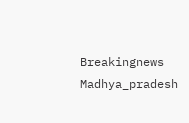Breakingnews
Madhya_pradesh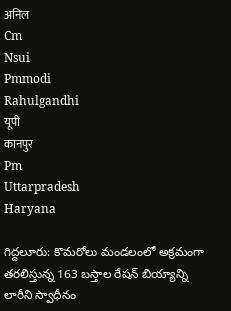अनिल
Cm
Nsui
Pmmodi
Rahulgandhi
यूपी
कानपुर
Pm
Uttarpradesh
Haryana

గిద్దలూరు: కొమరోలు మండలంలో అక్రమంగా తరలిస్తున్న 163 బస్తాల రేషన్ బియ్యాన్ని లారీని స్వాధీనం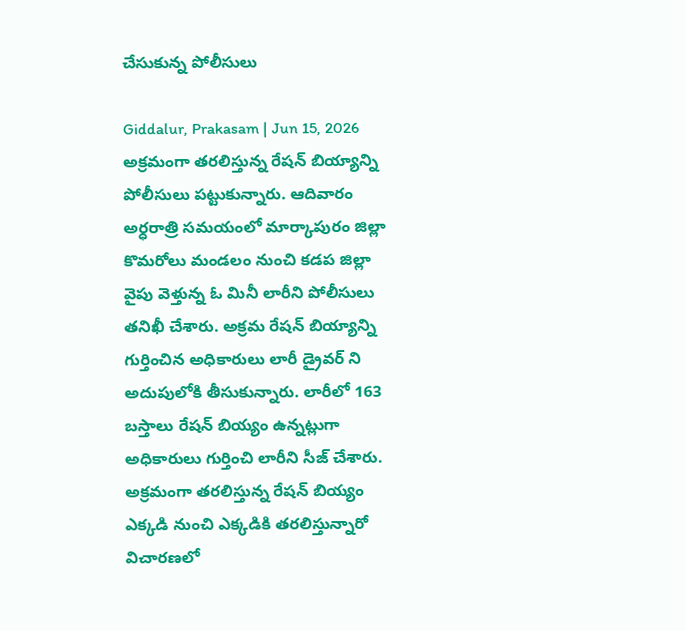చేసుకున్న పోలీసులు

Giddalur, Prakasam | Jun 15, 2026
అక్రమంగా తరలిస్తున్న రేషన్ బియ్యాన్ని పోలీసులు పట్టుకున్నారు. ఆదివారం అర్ధరాత్రి సమయంలో మార్కాపురం జిల్లా కొమరోలు మండలం నుంచి కడప జిల్లా వైపు వెళ్తున్న ఓ మినీ లారీని పోలీసులు తనిఖీ చేశారు. అక్రమ రేషన్ బియ్యాన్ని గుర్తించిన అధికారులు లారీ డ్రైవర్ ని అదుపులోకి తీసుకున్నారు. లారీలో 163 బస్తాలు రేషన్ బియ్యం ఉన్నట్లుగా అధికారులు గుర్తించి లారీని సీజ్ చేశారు. అక్రమంగా తరలిస్తున్న రేషన్ బియ్యం ఎక్కడి నుంచి ఎక్కడికి తరలిస్తున్నారో విచారణలో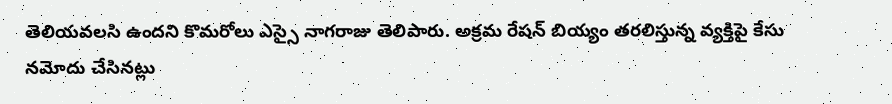తెలియవలసి ఉందని కొమరోలు ఎస్సై నాగరాజు తెలిపారు. అక్రమ రేషన్ బియ్యం తరలిస్తున్న వ్యక్తిపై కేసు నమోదు చేసినట్లు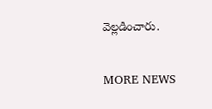వెల్లడించారు.

MORE NEWS